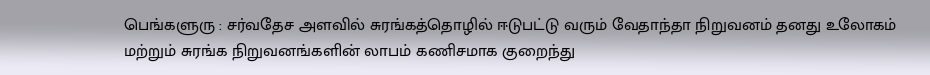பெங்களுரு : சர்வதேச அளவில் சுரங்கத்தொழில் ஈடுபட்டு வரும் வேதாந்தா நிறுவனம் தனது உலோகம் மற்றும் சுரங்க நிறுவனங்களின் லாபம் கணிசமாக குறைந்து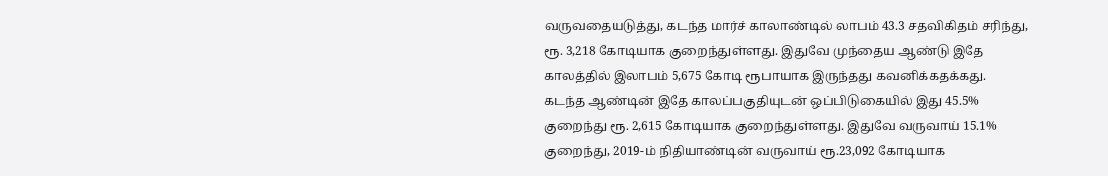வருவதையடுத்து, கடந்த மார்ச் காலாண்டில் லாபம் 43.3 சதவிகிதம் சரிந்து, ரூ. 3,218 கோடியாக குறைந்துள்ளது. இதுவே முந்தைய ஆண்டு இதே காலத்தில் இலாபம் 5,675 கோடி ரூபாயாக இருந்தது கவனிக்கதக்கது.
கடந்த ஆண்டின் இதே காலப்பகுதியுடன் ஒப்பிடுகையில் இது 45.5% குறைந்து ரூ. 2,615 கோடியாக குறைந்துள்ளது. இதுவே வருவாய் 15.1% குறைந்து, 2019-ம் நிதியாண்டின் வருவாய் ரூ.23,092 கோடியாக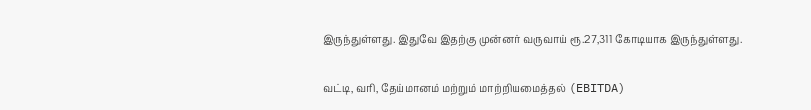இருந்துள்ளது. இதுவே இதற்கு முன்னர் வருவாய் ரூ.27,311 கோடியாக இருந்துள்ளது.

வட்டி, வரி, தேய்மானம் மற்றும் மாற்றியமைத்தல் (EBITDA)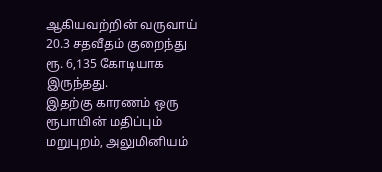ஆகியவற்றின் வருவாய் 20.3 சதவீதம் குறைந்து ரூ. 6,135 கோடியாக இருந்தது.
இதற்கு காரணம் ஒரு ரூபாயின் மதிப்பும் மறுபுறம், அலுமினியம்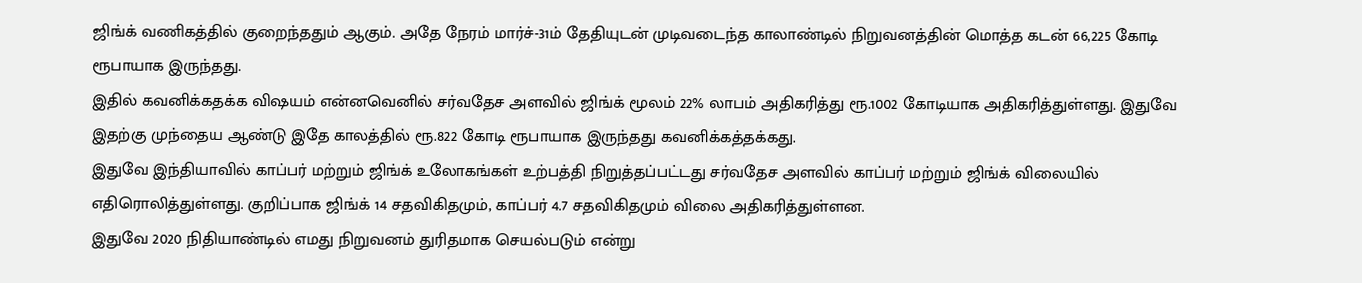ஜிங்க் வணிகத்தில் குறைந்ததும் ஆகும். அதே நேரம் மார்ச்-31ம் தேதியுடன் முடிவடைந்த காலாண்டில் நிறுவனத்தின் மொத்த கடன் 66,225 கோடி ரூபாயாக இருந்தது.
இதில் கவனிக்கதக்க விஷயம் என்னவெனில் சர்வதேச அளவில் ஜிங்க் மூலம் 22% லாபம் அதிகரித்து ரூ.1002 கோடியாக அதிகரித்துள்ளது. இதுவே இதற்கு முந்தைய ஆண்டு இதே காலத்தில் ரூ.822 கோடி ரூபாயாக இருந்தது கவனிக்கத்தக்கது.
இதுவே இந்தியாவில் காப்பர் மற்றும் ஜிங்க் உலோகங்கள் உற்பத்தி நிறுத்தப்பட்டது சர்வதேச அளவில் காப்பர் மற்றும் ஜிங்க் விலையில் எதிரொலித்துள்ளது. குறிப்பாக ஜிங்க் 14 சதவிகிதமும், காப்பர் 4.7 சதவிகிதமும் விலை அதிகரித்துள்ளன.
இதுவே 2020 நிதியாண்டில் எமது நிறுவனம் துரிதமாக செயல்படும் என்று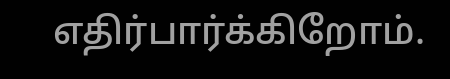எதிர்பார்க்கிறோம்.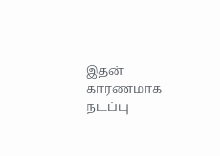இதன் காரணமாக நடப்பு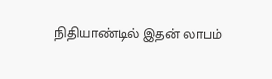நிதியாண்டில் இதன் லாபம்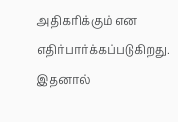அதிகரிக்கும் என எதிர்பார்க்கப்படுகிறது. இதனால்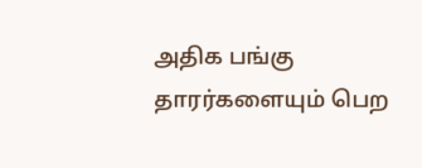அதிக பங்கு தாரர்களையும் பெற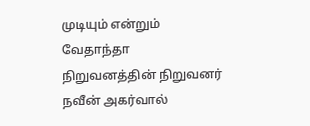முடியும் என்றும் வேதாந்தா நிறுவனத்தின் நிறுவனர் நவீன் அகர்வால்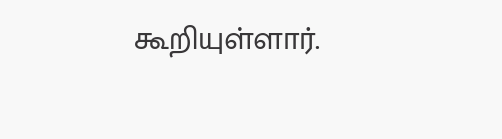கூறியுள்ளார்.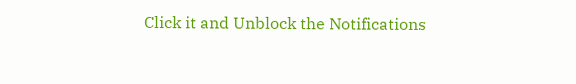Click it and Unblock the Notifications